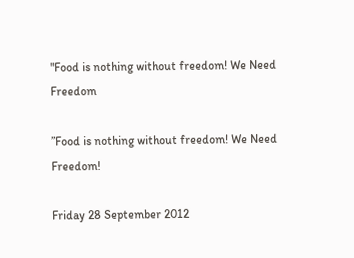"Food is nothing without freedom! We Need Freedom

”Food is nothing without freedom! We Need Freedom!

Friday 28 September 2012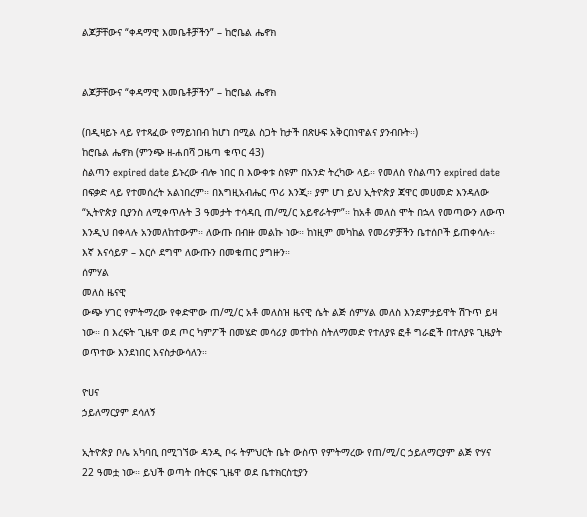ልጆቻቸውና “ቀዳማዊ እመቤቶቻችን” – ከሮቤል ሔኖክ


ልጆቻቸውና “ቀዳማዊ እመቤቶቻችን” – ከሮቤል ሔኖክ

(በዲዛይኑ ላይ የተጻፈው የማይነበብ ከሆነ በሚል ስጋት ከታች በጽሁፍ አቅርበነዋልና ያንብቡት።)
ከሮቤል ሔኖክ (ምንጭ ዘ-ሐበሻ ጋዜጣ ቁጥር 43)
ስልጣን expired date ይኑረው ብሎ ነበር በ እውቀቱ ስዩም በአንድ ትረካው ላይ። የመለስ የስልጣን expired date በፍቃድ ላይ የተመሰረት አልነበረም። በእግዚአብሔር ጥሪ እንጂ። ያም ሆነ ይህ ኢትዮጵያ ጃዋር መሀመድ እንዳለው “ኢትዮጵያ ቢያንስ ለሚቀጥሉት 3 ዓመታት ተሳዳቢ ጠ/ሚ/ር አይኖራትም”። ከአቶ መለስ ሞት በኋላ የመጣውን ለውጥ እንዲህ በቀላሉ አንመለከተውም። ለውጡ በብዙ መልኩ ነው። ከነዚም መካከል የመሪዎቻችን ቤተሰቦች ይጠቀሳሉ። እኛ እናሳይዎ – እርሶ ደግሞ ለውጡን በመቁጠር ያግዙን።
ሰምሃል
መለስ ዜናዊ
ውጭ ሃገር የምትማረው የቀድሞው ጠ/ሚ/ር አቶ መለስዝ ዜናዊ ሴት ልጅ ሰምሃል መለስ እንደምታይዋት ሽጉጥ ይዛ ነው። በ እረፍት ጊዜዋ ወደ ጦር ካምፖች በመሄድ መሳሪያ መተኮስ ስትለማመድ የተለያዩ ፎቶ ግራፎች በተለያዩ ጊዜያት ወጥተው እንደነበር እናስታውሳለን።

ዮሀና
ኃይለማርያም ደሳለኝ

ኢትዮጵያ ቦሌ አካባቢ በሚገኘው ዳንዲ ቦሩ ትምህርት ቤት ውስጥ የምትማረው የጠ/ሚ/ር ኃይለማርያም ልጅ ዮሃና 22 ዓመቷ ነው። ይህች ወጣት በትርፍ ጊዜዋ ወደ ቤተክርስቲያን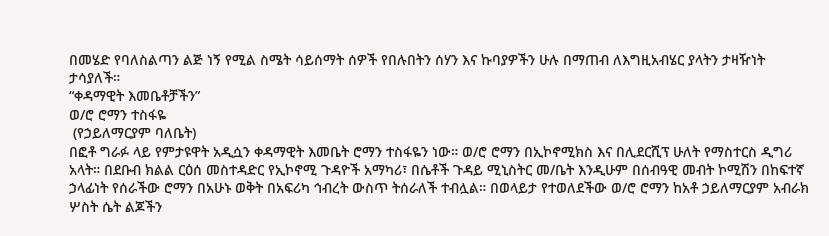በመሄድ የባለስልጣን ልጅ ነኝ የሚል ስሜት ሳይሰማት ሰዎች የበሉበትን ሰሃን እና ኩባያዎችን ሁሉ በማጠብ ለእግዚአብሄር ያላትን ታዛዥነት ታሳያለች።
“ቀዳማዊት እመቤቶቻችን”
ወ/ሮ ሮማን ተስፋዬ
 (የኃይለማርያም ባለቤት)
በፎቶ ግራፉ ላይ የምታዩዋት አዲሷን ቀዳማዊት እመቤት ሮማን ተስፋዬን ነው። ወ/ሮ ሮማን በኢኮኖሚክስ እና በሊደርሺፕ ሁለት የማስተርስ ዲግሪ አላት። በደቡብ ክልል ርዕሰ መስተዳድር የኢኮኖሚ ጉዳዮች አማካሪ፣ በሴቶች ጉዳይ ሚኒስትር መ/ቤት እንዲሁም በሰብዓዊ መብት ኮሚሽን በከፍተኛ ኃላፊነት የሰራችው ሮማን በአሁኑ ወቅት በአፍሪካ ኅብረት ውስጥ ትሰራለች ተብሏል። በወላይታ የተወለደችው ወ/ሮ ሮማን ከአቶ ኃይለማርያም አብራክ ሦስት ሴት ልጆችን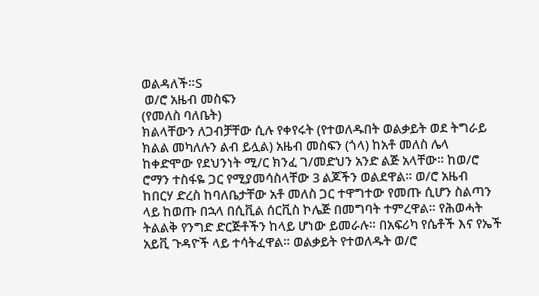ወልዳለች።S
 ወ/ሮ አዜብ መስፍን
(የመለስ ባለቤት)
ክልላቸውን ለጋብቻቸው ሲሉ የቀየሩት (የተወለዱበት ወልቃይት ወደ ትግራይ ክልል መካለሉን ልብ ይሏል) አዜብ መስፍን (ጎላ) ከአቶ መለስ ሌላ ከቀድሞው የደህንነት ሚ/ር ክንፈ ገ/መድህን አንድ ልጅ አላቸው። ከወ/ሮ ሮማን ተስፋዬ ጋር የሚያመሳስላቸው 3 ልጆችን ወልደዋል። ወ/ሮ አዜብ ከበርሃ ድረስ ከባለቤታቸው አቶ መለስ ጋር ተዋግተው የመጡ ሲሆን ስልጣን ላይ ከወጡ በኋላ በሲቪል ሰርቪስ ኮሌጅ በመግባት ተምረዋል። የሕወሓት ትልልቅ የንግድ ድርጅቶችን ከላይ ሆነው ይመራሉ። በአፍሪካ የሴቶች እና የኤች አይቪ ጉዳዮች ላይ ተሳትፈዋል። ወልቃይት የተወለዱት ወ/ሮ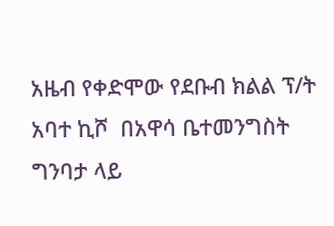አዜብ የቀድሞው የደቡብ ክልል ፕ/ት አባተ ኪሾ  በአዋሳ ቤተመንግስት ግንባታ ላይ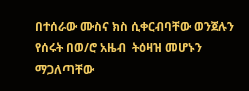በተሰራው ሙስና ክስ ሲቀርብባቸው ወንጀሉን የሰሩት በወ/ሮ አዜብ  ትዕዛዝ መሆኑን ማጋለጣቸው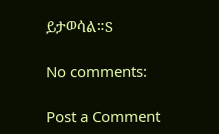ይታወሳል።S

No comments:

Post a Comment